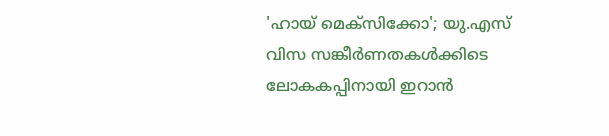'ഹായ് മെക്സിക്കോ'; യു.എസ് വിസ സങ്കീർണതകൾക്കിടെ ലോകകപ്പിനായി ഇറാൻ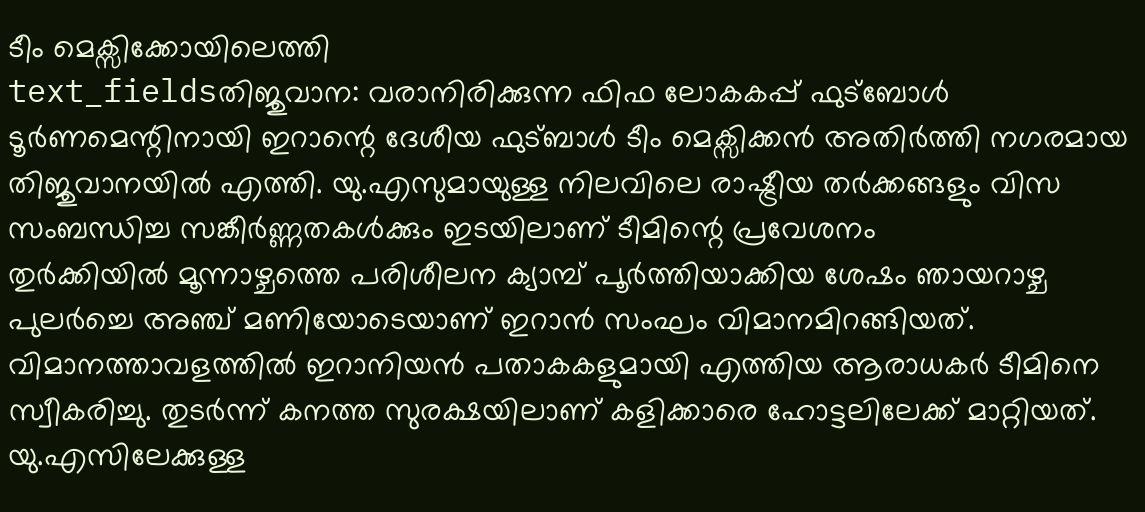ടീം മെക്സിക്കോയിലെത്തി
text_fieldsതിജുവാന: വരാനിരിക്കുന്ന ഫിഫ ലോകകപ്പ് ഫുട്ബോൾ ടൂർണമെന്റിനായി ഇറാന്റെ ദേശീയ ഫുട്ബാൾ ടീം മെക്സിക്കൻ അതിർത്തി നഗരമായ തിജുവാനയിൽ എത്തി. യു.എസുമായുള്ള നിലവിലെ രാഷ്ട്രീയ തർക്കങ്ങളും വിസ സംബന്ധിച്ച സങ്കീർണ്ണതകൾക്കും ഇടയിലാണ് ടീമിന്റെ പ്രവേശനം
തുർക്കിയിൽ മൂന്നാഴ്ചത്തെ പരിശീലന ക്യാമ്പ് പൂർത്തിയാക്കിയ ശേഷം ഞായറാഴ്ച പുലർച്ചെ അഞ്ച് മണിയോടെയാണ് ഇറാൻ സംഘം വിമാനമിറങ്ങിയത്. വിമാനത്താവളത്തിൽ ഇറാനിയൻ പതാകകളുമായി എത്തിയ ആരാധകർ ടീമിനെ സ്വീകരിച്ചു. തുടർന്ന് കനത്ത സുരക്ഷയിലാണ് കളിക്കാരെ ഹോട്ടലിലേക്ക് മാറ്റിയത്.
യു.എസിലേക്കുള്ള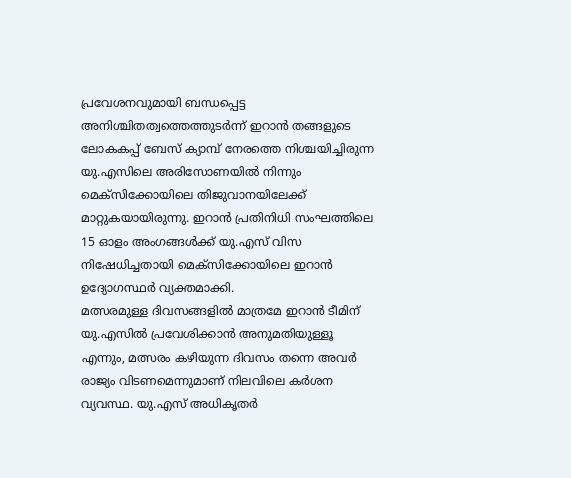പ്രവേശനവുമായി ബന്ധപ്പെട്ട അനിശ്ചിതത്വത്തെത്തുടർന്ന് ഇറാൻ തങ്ങളുടെ ലോകകപ്പ് ബേസ് ക്യാമ്പ് നേരത്തെ നിശ്ചയിച്ചിരുന്ന യു.എസിലെ അരിസോണയിൽ നിന്നും മെക്സിക്കോയിലെ തിജുവാനയിലേക്ക് മാറ്റുകയായിരുന്നു. ഇറാൻ പ്രതിനിധി സംഘത്തിലെ 15 ഓളം അംഗങ്ങൾക്ക് യു.എസ് വിസ നിഷേധിച്ചതായി മെക്സിക്കോയിലെ ഇറാൻ ഉദ്യോഗസ്ഥർ വ്യക്തമാക്കി.
മത്സരമുള്ള ദിവസങ്ങളിൽ മാത്രമേ ഇറാൻ ടീമിന് യു.എസിൽ പ്രവേശിക്കാൻ അനുമതിയുള്ളൂ എന്നും, മത്സരം കഴിയുന്ന ദിവസം തന്നെ അവർ രാജ്യം വിടണമെന്നുമാണ് നിലവിലെ കർശന വ്യവസ്ഥ. യു.എസ് അധികൃതർ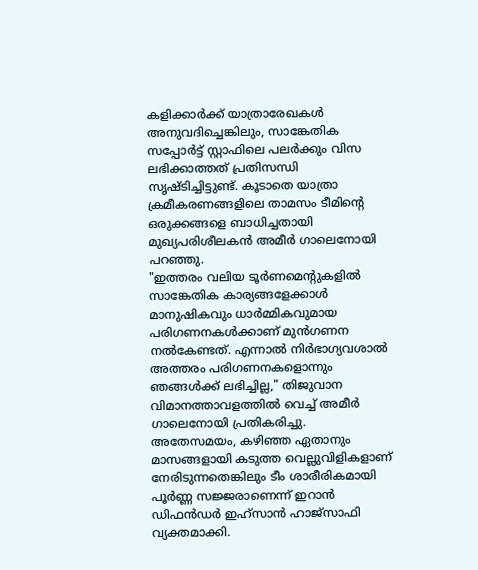കളിക്കാർക്ക് യാത്രാരേഖകൾ അനുവദിച്ചെങ്കിലും, സാങ്കേതിക സപ്പോർട്ട് സ്റ്റാഫിലെ പലർക്കും വിസ ലഭിക്കാത്തത് പ്രതിസന്ധി സൃഷ്ടിച്ചിട്ടുണ്ട്. കൂടാതെ യാത്രാ ക്രമീകരണങ്ങളിലെ താമസം ടീമിന്റെ ഒരുക്കങ്ങളെ ബാധിച്ചതായി മുഖ്യപരിശീലകൻ അമീർ ഗാലെനോയി പറഞ്ഞു.
"ഇത്തരം വലിയ ടൂർണമെന്റുകളിൽ സാങ്കേതിക കാര്യങ്ങളേക്കാൾ മാനുഷികവും ധാർമ്മികവുമായ പരിഗണനകൾക്കാണ് മുൻഗണന നൽകേണ്ടത്. എന്നാൽ നിർഭാഗ്യവശാൽ അത്തരം പരിഗണനകളൊന്നും ഞങ്ങൾക്ക് ലഭിച്ചില്ല," തിജുവാന വിമാനത്താവളത്തിൽ വെച്ച് അമീർ ഗാലെനോയി പ്രതികരിച്ചു. അതേസമയം, കഴിഞ്ഞ ഏതാനും മാസങ്ങളായി കടുത്ത വെല്ലുവിളികളാണ് നേരിടുന്നതെങ്കിലും ടീം ശാരീരികമായി പൂർണ്ണ സജ്ജരാണെന്ന് ഇറാൻ ഡിഫൻഡർ ഇഹ്സാൻ ഹാജ്സാഫി വ്യക്തമാക്കി.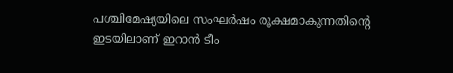പശ്ചിമേഷ്യയിലെ സംഘർഷം രൂക്ഷമാകുന്നതിന്റെ ഇടയിലാണ് ഇറാൻ ടീം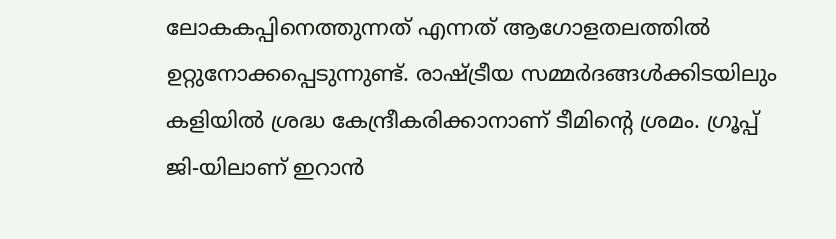ലോകകപ്പിനെത്തുന്നത് എന്നത് ആഗോളതലത്തിൽ ഉറ്റുനോക്കപ്പെടുന്നുണ്ട്. രാഷ്ട്രീയ സമ്മർദങ്ങൾക്കിടയിലും കളിയിൽ ശ്രദ്ധ കേന്ദ്രീകരിക്കാനാണ് ടീമിന്റെ ശ്രമം. ഗ്രൂപ്പ് ജി-യിലാണ് ഇറാൻ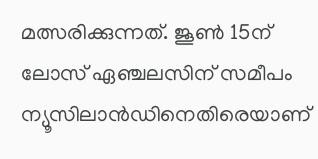മത്സരിക്കുന്നത്. ജൂൺ 15ന് ലോസ് ഏഞ്ചലസിന് സമീപം ന്യൂസിലാൻഡിനെതിരെയാണ്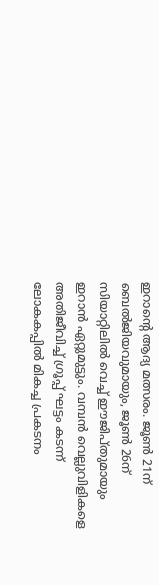ഇറാന്റെ ആദ്യ മത്സരം. ജൂൺ 21ന് ബെൽജിയവുമായും, ജൂൺ 26ന് സിയാറ്റിലിൽ വെച്ച് ഈജിപ്തുമായും ഇറാൻ ഏറ്റുമുട്ടും. വമ്പൻ വെല്ലുവിളികളെ അതിജീവിച്ച് ഗ്രൂപ്പ് ഘട്ടം കടന്ന് ലോകകപ്പിൽ മികച്ച പ്രകടനം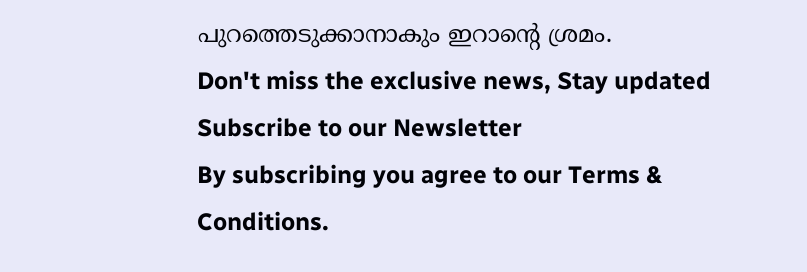പുറത്തെടുക്കാനാകും ഇറാന്റെ ശ്രമം.
Don't miss the exclusive news, Stay updated
Subscribe to our Newsletter
By subscribing you agree to our Terms & Conditions.